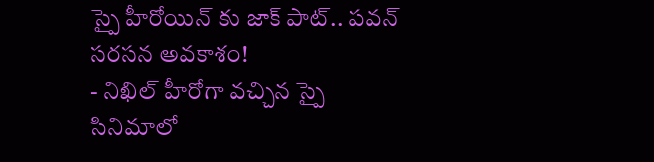స్పై హీరోయిన్ కు జాక్ పాట్.. పవన్ సరసన అవకాశం!
- నిఖిల్ హీరోగా వచ్చిన స్పై సినిమాలో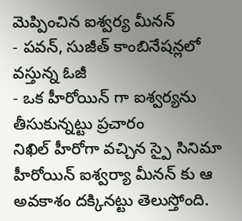మెప్పించిన ఐశ్వర్య మీనన్
- పవన్, సుజీత్ కాంబినేషన్లలో వస్తున్న ఓజీ
- ఒక హీరోయిన్ గా ఐశ్వర్యను తీసుకున్నట్టు ప్రచారం
నిఖిల్ హీరోగా వచ్చిన స్పై సినిమా హీరోయిన్ ఐశ్వర్యా మీనన్ కు ఆ అవకాశం దక్కినట్టు తెలుస్తోంది.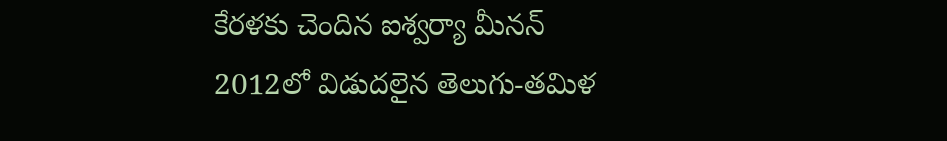కేరళకు చెందిన ఐశ్వర్యా మీనన్ 2012లో విడుదలైన తెలుగు-తమిళ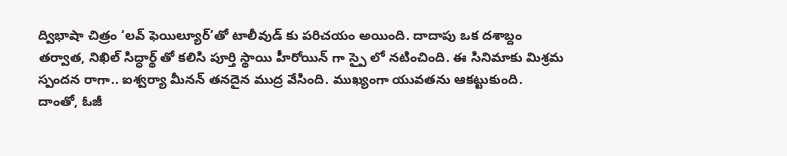ద్విభాషా చిత్రం ‘లవ్ ఫెయిల్యూర్’తో టాలీవుడ్ కు పరిచయం అయింది. దాదాపు ఒక దశాబ్దం తర్వాత, నిఖిల్ సిద్ధార్థ్ తో కలిసి పూర్తి స్థాయి హీరోయిన్ గా స్పై లో నటించింది. ఈ సినిమాకు మిశ్రమ స్పందన రాగా.. ఐశ్వర్యా మీనన్ తనదైన ముద్ర వేసింది. ముఖ్యంగా యువతను ఆకట్టుకుంది. దాంతో, ఓజీ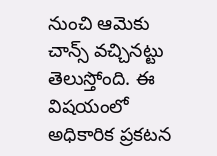నుంచి ఆమెకు చాన్స్ వచ్చినట్టు తెలుస్తోంది. ఈ విషయంలో అధికారిక ప్రకటన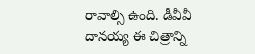రావాల్సి ఉంది. డీవీవీ దానయ్య ఈ చిత్రాన్ని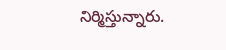నిర్మిస్తున్నారు.